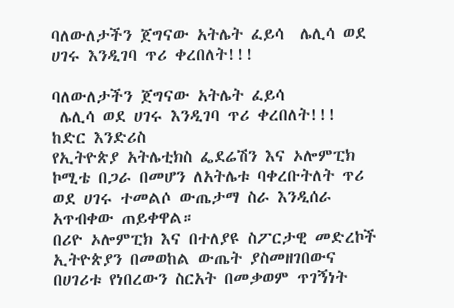ባለውለታችን ጀግናው አትሌት ፈይሳ  ሌሊሳ ወደ ሀገሩ እንዲገባ ጥሪ ቀረበለት!!!

ባለውለታችን ጀግናው አትሌት ፈይሳ
 ሌሊሳ ወደ ሀገሩ እንዲገባ ጥሪ ቀረበለት!!!
ከድር እንድሪስ
የኢትዮጵያ አትሌቲክስ ፌደሬሽን እና ኦሎምፒክ ኮሚቴ በጋራ በመሆን ለአትሌቱ ባቀረቡትለት ጥሪ ወደ ሀገሩ ተመልሶ ውጤታማ ስራ እንዲሰራ አጥብቀው ጠይቀዋል።
በሪዮ ኦሎምፒክ እና በተለያዩ ስፖርታዊ መድረኮች  ኢትዮጵያን በመወከል ውጤት ያስመዘገበውና በሀገሪቱ የነበረውን ስርአት በመቃወም ጥገኝነት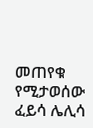መጠየቁ የሚታወሰው ፈይሳ ሌሊሳ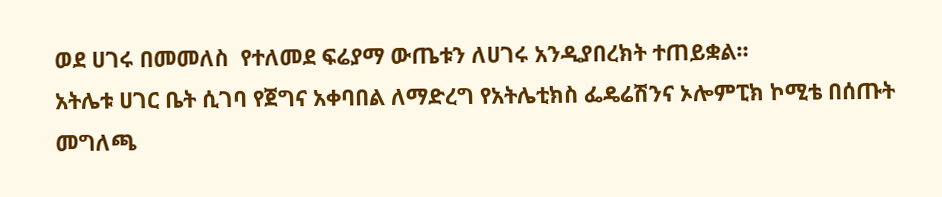ወደ ሀገሩ በመመለስ  የተለመደ ፍሬያማ ውጤቱን ለሀገሩ አንዲያበረክት ተጠይቋል።
አትሌቱ ሀገር ቤት ሲገባ የጀግና አቀባበል ለማድረግ የአትሌቲክስ ፌዴሬሽንና ኦሎምፒክ ኮሚቴ በሰጡት መግለጫ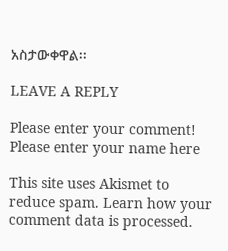አስታውቀዋል፡፡

LEAVE A REPLY

Please enter your comment!
Please enter your name here

This site uses Akismet to reduce spam. Learn how your comment data is processed.